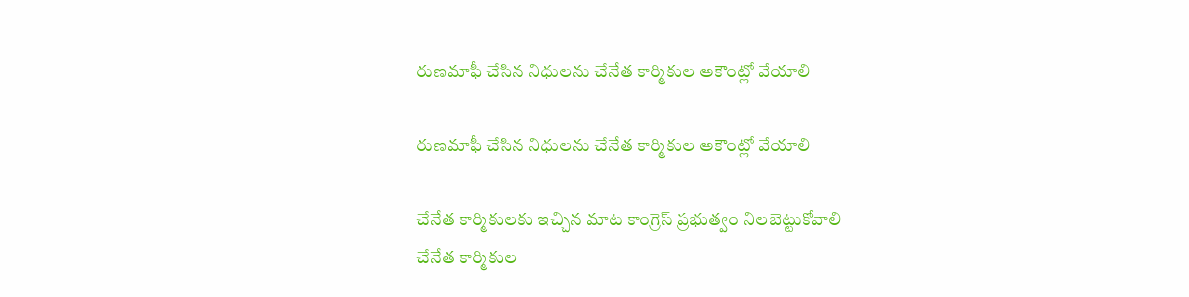రుణమాఫీ చేసిన నిధులను చేనేత కార్మికుల అకౌంట్లో వేయాలి

రుణమాఫీ చేసిన నిధులను చేనేత కార్మికుల అకౌంట్లో వేయాలి

చేనేత కార్మికులకు ఇచ్చిన మాట కాంగ్రెస్ ప్రభుత్వం నిలబెట్టుకోవాలి
చేనేత కార్మికుల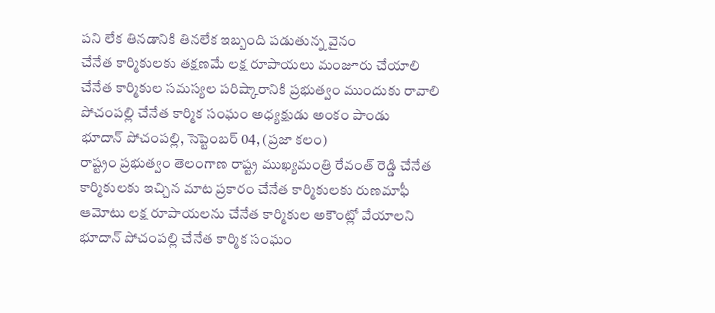పని లేక తినడానికి తినలేక ఇబ్బంది పడుతున్న వైనం
చేనేత కార్మికులకు తక్షణమే లక్ష రూపాయలు మంజూరు చేయాలి
చేనేత కార్మికుల సమస్యల పరిష్కారానికి ప్రభుత్వం ముందుకు రావాలి
పోచంపల్లి చేనేత కార్మిక సంఘం అధ్యక్షుడు అంకం పాండు
భూదాన్ పోచంపల్లి, సెప్టెంబర్ 04, (ప్రజా కలం)
రాష్ట్రం ప్రభుత్వం తెలంగాణ రాష్ట్ర ముఖ్యమంత్రి రేవంత్ రెడ్డి చేనేత కార్మికులకు ఇచ్చిన మాట ప్రకారం చేనేత కార్మికులకు రుణమాఫీ ఆమోటు లక్ష రూపాయలను చేనేత కార్మికుల అకౌంట్లో వేయాలని భూదాన్ పోచంపల్లి చేనేత కార్మిక సంఘం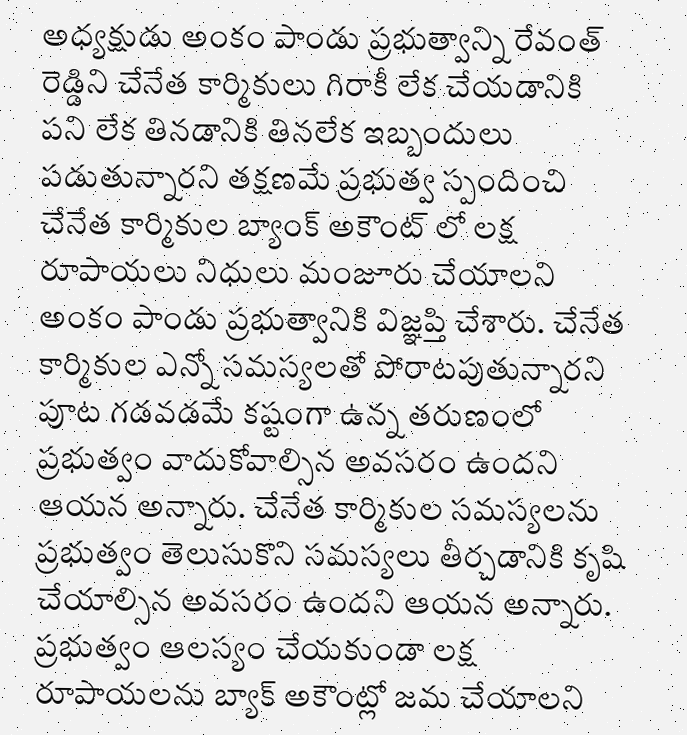అధ్యక్షుడు అంకం పాండు ప్రభుత్వాన్ని రేవంత్ రెడ్డిని చేనేత కార్మికులు గిరాకీ లేక చేయడానికి పని లేక తినడానికి తినలేక ఇబ్బందులు పడుతున్నారని తక్షణమే ప్రభుత్వ స్పందించి చేనేత కార్మికుల బ్యాంక్ అకౌంట్ లో లక్ష రూపాయలు నిధులు మంజూరు చేయాలని అంకం పాండు ప్రభుత్వానికి విజ్ఞప్తి చేశారు. చేనేత కార్మికుల ఎన్నో సమస్యలతో పోరాటపుతున్నారని పూట గడవడమే కష్టంగా ఉన్న తరుణంలో ప్రభుత్వం వాదుకోవాల్సిన అవసరం ఉందని ఆయన అన్నారు. చేనేత కార్మికుల సమస్యలను ప్రభుత్వం తెలుసుకొని సమస్యలు తీర్చడానికి కృషి చేయాల్సిన అవసరం ఉందని ఆయన అన్నారు. ప్రభుత్వం ఆలస్యం చేయకుండా లక్ష రూపాయలను బ్యాక్ అకౌంట్లో జమ చేయాలని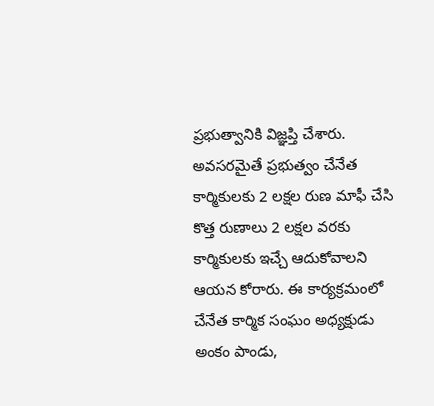ప్రభుత్వానికి విజ్ఞప్తి చేశారు. అవసరమైతే ప్రభుత్వం చేనేత కార్మికులకు 2 లక్షల రుణ మాఫీ చేసి కొత్త రుణాలు 2 లక్షల వరకు కార్మికులకు ఇచ్చే ఆదుకోవాలని ఆయన కోరారు. ఈ కార్యక్రమంలో చేనేత కార్మిక సంఘం అధ్యక్షుడు అంకం పాండు,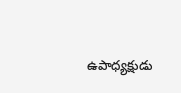ఉపాధ్యక్షుడు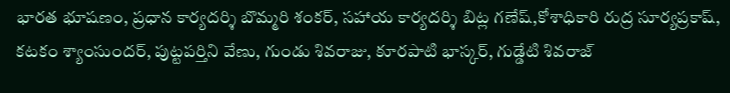భారత భూషణం, ప్రధాన కార్యదర్శి బొమ్మరి శంకర్, సహాయ కార్యదర్శి బిట్ల గణేష్,కోశాధికారి రుద్ర సూర్యప్రకాష్, కటకం శ్యాంసుందర్, పుట్టపర్తిని వేణు, గుండు శివరాజు, కూరపాటి భాస్కర్, గుడ్డేటి శివరాజ్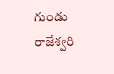గుండు రాజేశ్వరి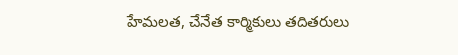హేమలత, చేనేత కార్మికులు తదితరులు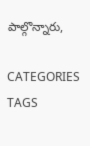పాల్గొన్నారు,

CATEGORIES
TAGS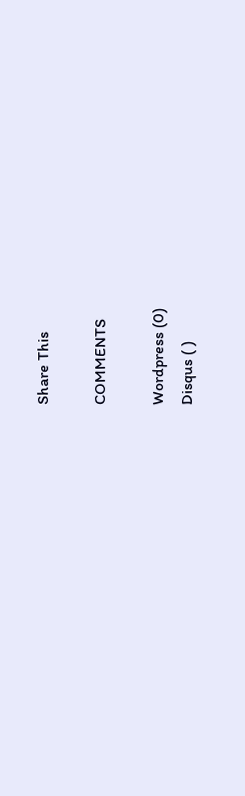Share This

COMMENTS

Wordpress (0)
Disqus ( )